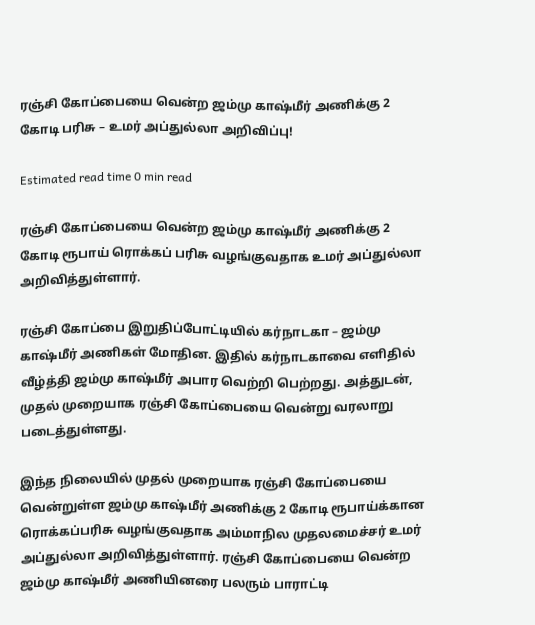ரஞ்சி கோப்பையை வென்ற ஜம்மு காஷ்மீர் அணிக்கு 2 கோடி பரிசு – உமர் அப்துல்லா அறிவிப்பு!

Estimated read time 0 min read

ரஞ்சி கோப்பையை வென்ற ஜம்மு காஷ்மீர் அணிக்கு 2 கோடி ரூபாய் ரொக்கப் பரிசு வழங்குவதாக உமர் அப்துல்லா அறிவித்துள்ளார்.

ரஞ்சி கோப்பை இறுதிப்போட்டியில் கர்நாடகா – ஜம்மு காஷ்மீர் அணிகள் மோதின. இதில் கர்நாடகாவை எளிதில் வீழ்த்தி ஜம்மு காஷ்மீர் அபார வெற்றி பெற்றது. அத்துடன், முதல் முறையாக ரஞ்சி கோப்பையை வென்று வரலாறு படைத்துள்ளது.

இந்த நிலையில் முதல் முறையாக ரஞ்சி கோப்பையை வென்றுள்ள ஜம்மு காஷ்மீர் அணிக்கு 2 கோடி ரூபாய்க்கான ரொக்கப்பரிசு வழங்குவதாக அம்மாநில முதலமைச்சர் உமர் அப்துல்லா அறிவித்துள்ளார். ரஞ்சி கோப்பையை வென்ற ஜம்மு காஷ்மீர் அணியினரை பலரும் பாராட்டி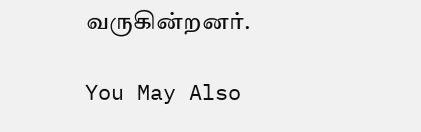வருகின்றனர்.

You May Also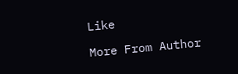Like

More From Author